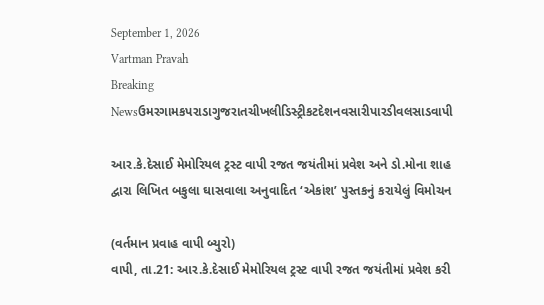September 1, 2026
Vartman Pravah
Breaking Newsઉમરગામકપરાડાગુજરાતચીખલીડિસ્ટ્રીકટદેશનવસારીપારડીવલસાડવાપી

આર.કે.દેસાઈ મેમોરિયલ ટ્રસ્‍ટ વાપી રજત જયંતીમાં પ્રવેશ અને ડો.મોના શાહ દ્વારા લિખિત બકુલા ઘાસવાલા અનુવાદિત ‘એકાંશ’ પુસ્‍તકનું કરાયેલું વિમોચન

(વર્તમાન પ્રવાહ વાપી બ્‍યુરો)
વાપી, તા.21: આર.કે.દેસાઈ મેમોરિયલ ટ્રસ્‍ટ વાપી રજત જયંતીમાં પ્રવેશ કરી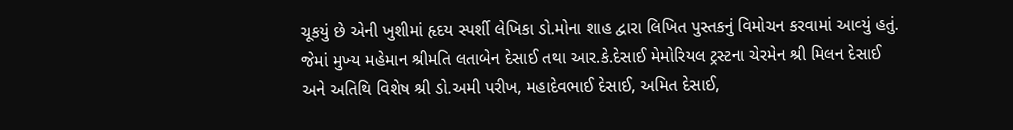ચૂકયું છે એની ખુશીમાં હૃદય સ્‍પર્શી લેખિકા ડો.મોના શાહ દ્વારા લિખિત પુસ્‍તકનું વિમોચન કરવામાં આવ્‍યું હતું. જેમાં મુખ્‍ય મહેમાન શ્રીમતિ લતાબેન દેસાઈ તથા આર.કે.દેસાઈ મેમોરિયલ ટ્રસ્‍ટના ચેરમેન શ્રી મિલન દેસાઈ અને અતિથિ વિશેષ શ્રી ડો.અમી પરીખ, મહાદેવભાઈ દેસાઈ, અમિત દેસાઈ,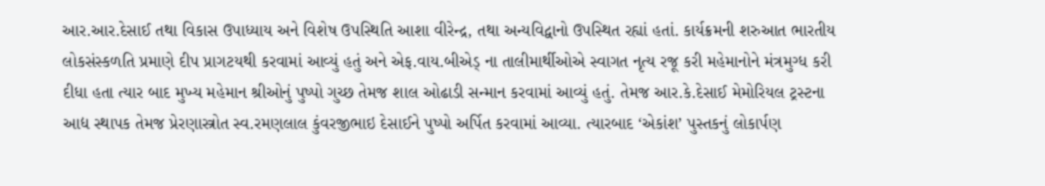આર.આર.દેસાઈ તથા વિકાસ ઉપાધ્‍યાય અને વિશેષ ઉપસ્‍થિતિ આશા વીરેન્‍દ્ર, તથા અન્‍યવિદ્વાનો ઉપસ્‍થિત રહ્યાં હતાં. કાર્યક્રમની શરુઆત ભારતીય લોકસંસ્‍કળતિ પ્રમાણે દીપ પ્રાગટયથી કરવામાં આવ્‍યું હતું અને એફ.વાય.બીએડ્‍ ના તાલીમાર્થીઓએ સ્‍વાગત નૃત્‍ય રજૂ કરી મહેમાનોને મંત્રમુગ્‍ધ કરી દીધા હતા ત્‍યાર બાદ મુખ્‍ય મહેમાન શ્રીઓનું પુષ્‍પો ગુચ્‍છ તેમજ શાલ ઓઢાડી સન્‍માન કરવામાં આવ્‍યું હતું. તેમજ આર.કે.દેસાઈ મેમોરિયલ ટ્રસ્‍ટના આદ્ય સ્‍થાપક તેમજ પ્રેરણાસ્ત્રોત સ્‍વ.રમણલાલ કુંવરજીભાઇ દેસાઈને પુષ્‍પો અર્પિત કરવામાં આવ્‍યા. ત્‍યારબાદ ‘એકાંશ’ પુસ્‍તકનું લોકાર્પણ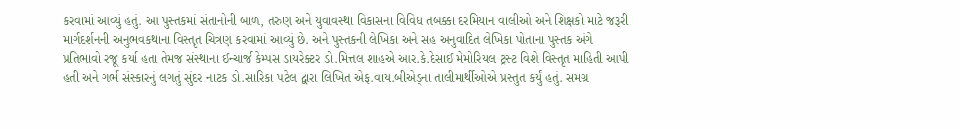કરવામાં આવ્‍યું હતું. આ પુસ્‍તકમાં સંતાનોની બાળ, તરુણ અને યુવાવસ્‍થા વિકાસના વિવિધ તબક્કા દરમિયાન વાલીઓ અને શિક્ષકો માટે જરૂરી માર્ગદર્શનની અનુભવકથાના વિસ્‍તૃત ચિત્રણ કરવામાં આવ્‍યું છે. અને પુસ્‍તકની લેખિકા અને સહ અનુવાદિત લેખિકા પોતાના પુસ્‍તક અંગે પ્રતિભાવો રજૂ કર્યા હતા તેમજ સંસ્‍થાના ઈન્‍ચાર્જ કેમ્‍પસ ડાયરેક્‍ટર ડો.મિત્તલ શાહએ આર.કે.દેસાઈ મેમોરિયલ ટ્રસ્‍ટ વિશે વિસ્‍તૃત માહિતી આપી હતી અને ગર્ભ સંસ્‍કારનું લગતું સુંદર નાટક ડો.સારિકા પટેલ દ્વારા લિખિત એફ.વાય.બીએડ્‍ના તાલીમાર્થીઓએ પ્રસ્‍તુત કર્યું હતું. સમગ્ર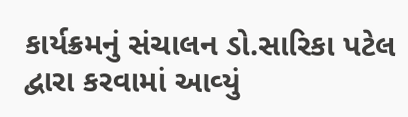કાર્યક્રમનું સંચાલન ડો.સારિકા પટેલ દ્વારા કરવામાં આવ્‍યું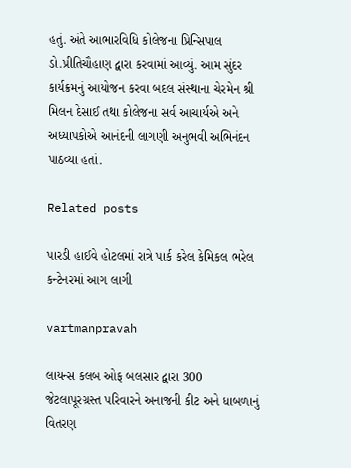હતું. અંતે આભારવિધિ કોલેજના પ્રિન્‍સિપાલ ડો.પ્રીતિચૌહાણ દ્વારા કરવામાં આવ્‍યું. આમ સુંદર કાર્યક્રમનું આયોજન કરવા બદલ સંસ્‍થાના ચેરમેન શ્રી મિલન દેસાઈ તથા કોલેજના સર્વ આચાર્યએ અને અધ્‍યાપકોએ આનંદની લાગણી અનુભવી અભિનંદન પાઠવ્‍યા હતાં.

Related posts

પારડી હાઈવે હોટલમાં રાત્રે પાર્ક કરેલ કેમિકલ ભરેલ કન્‍ટેનરમાં આગ લાગી

vartmanpravah

લાયન્‍સ કલબ ઓફ બલસાર દ્વારા 300 જેટલાપૂરગ્રસ્‍ત પરિવારને અનાજની કીટ અને ધાબળાનું વિતરણ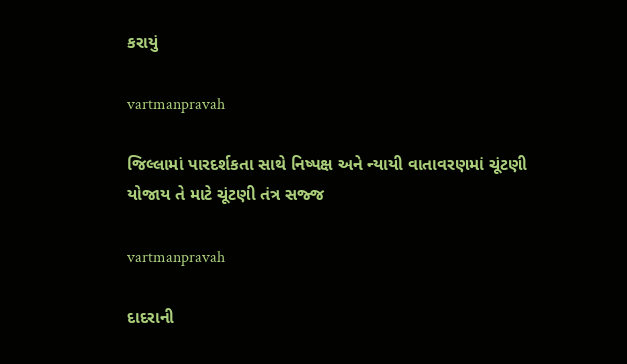કરાયું

vartmanpravah

જિલ્લામાં પારદર્શકતા સાથે નિષ્પક્ષ અને ન્યાયી વાતાવરણમાં ચૂંટણી યોજાય તે માટે ચૂંટણી તંત્ર સજ્જ

vartmanpravah

દાદરાની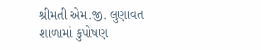શ્રીમતી એમ.જી. લુણાવત શાળામાં કુપોષણ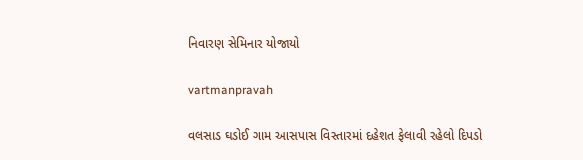નિવારણ સેમિનાર યોજાયો

vartmanpravah

વલસાડ ઘડોઈ ગામ આસપાસ વિસ્‍તારમાં દહેશત ફેલાવી રહેલો દિપડો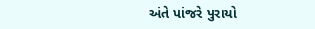અંતે પાંજરે પુરાયો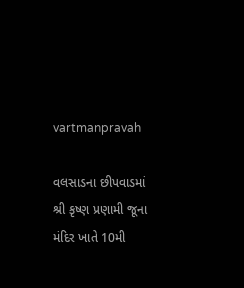vartmanpravah

વલસાડના છીપવાડમાં શ્રી કૃષ્‍ણ પ્રણામી જૂના મંદિર ખાતે 10મી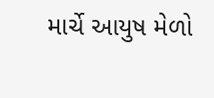માર્ચે આયુષ મેળો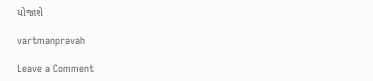યોજાશે

vartmanpravah

Leave a Comment